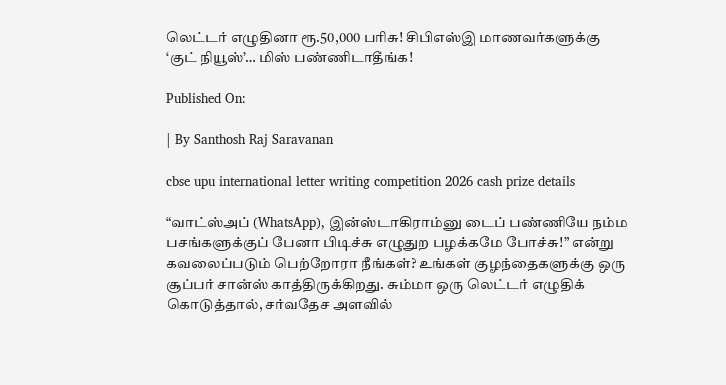லெட்டர் எழுதினா ரூ.50,000 பரிசு! சிபிஎஸ்இ மாணவர்களுக்கு ‘குட் நியூஸ்’… மிஸ் பண்ணிடாதீங்க!

Published On:

| By Santhosh Raj Saravanan

cbse upu international letter writing competition 2026 cash prize details

“வாட்ஸ்அப் (WhatsApp), இன்ஸ்டாகிராம்னு டைப் பண்ணியே நம்ம பசங்களுக்குப் பேனா பிடிச்சு எழுதுற பழக்கமே போச்சு!” என்று கவலைப்படும் பெற்றோரா நீங்கள்? உங்கள் குழந்தைகளுக்கு ஒரு சூப்பர் சான்ஸ் காத்திருக்கிறது. சும்மா ஒரு லெட்டர் எழுதிக் கொடுத்தால், சர்வதேச அளவில்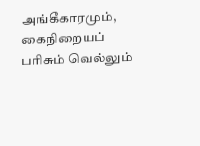அங்கீகாரமும், கைநிறையப் பரிசும் வெல்லும்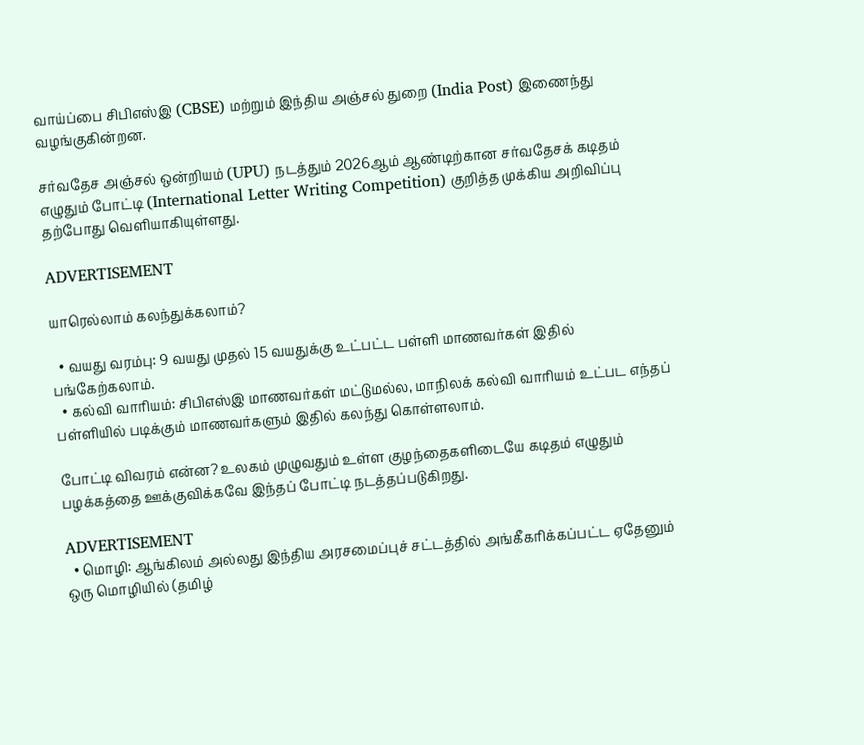வாய்ப்பை சிபிஎஸ்இ (CBSE) மற்றும் இந்திய அஞ்சல் துறை (India Post) இணைந்து வழங்குகின்றன.

சர்வதேச அஞ்சல் ஒன்றியம் (UPU) நடத்தும் 2026ஆம் ஆண்டிற்கான சர்வதேசக் கடிதம் எழுதும் போட்டி (International Letter Writing Competition) குறித்த முக்கிய அறிவிப்பு தற்போது வெளியாகியுள்ளது.

ADVERTISEMENT

யாரெல்லாம் கலந்துக்கலாம்?

  • வயது வரம்பு: 9 வயது முதல் 15 வயதுக்கு உட்பட்ட பள்ளி மாணவர்கள் இதில் பங்கேற்கலாம்.
  • கல்வி வாரியம்: சிபிஎஸ்இ மாணவர்கள் மட்டுமல்ல, மாநிலக் கல்வி வாரியம் உட்பட எந்தப் பள்ளியில் படிக்கும் மாணவர்களும் இதில் கலந்து கொள்ளலாம்.

போட்டி விவரம் என்ன? உலகம் முழுவதும் உள்ள குழந்தைகளிடையே கடிதம் எழுதும் பழக்கத்தை ஊக்குவிக்கவே இந்தப் போட்டி நடத்தப்படுகிறது.

ADVERTISEMENT
  • மொழி: ஆங்கிலம் அல்லது இந்திய அரசமைப்புச் சட்டத்தில் அங்கீகரிக்கப்பட்ட ஏதேனும் ஒரு மொழியில் (தமிழ்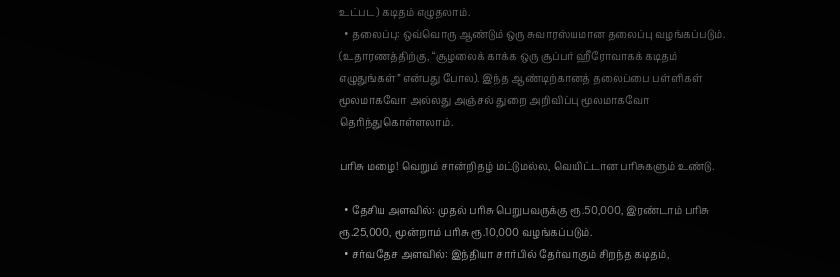உட்பட) கடிதம் எழுதலாம்.
  • தலைப்பு: ஒவ்வொரு ஆண்டும் ஒரு சுவாரஸ்யமான தலைப்பு வழங்கப்படும். (உதாரணத்திற்கு, “சூழலைக் காக்க ஒரு சூப்பர் ஹீரோவாகக் கடிதம் எழுதுங்கள்” என்பது போல). இந்த ஆண்டிற்கானத் தலைப்பை பள்ளிகள் மூலமாகவோ அல்லது அஞ்சல் துறை அறிவிப்பு மூலமாகவோ தெரிந்துகொள்ளலாம்.

பரிசு மழை! வெறும் சான்றிதழ் மட்டுமல்ல, வெயிட்டான பரிசுகளும் உண்டு.

  • தேசிய அளவில்: முதல் பரிசு பெறுபவருக்கு ரூ.50,000, இரண்டாம் பரிசு ரூ.25,000, மூன்றாம் பரிசு ரூ.10,000 வழங்கப்படும்.
  • சர்வதேச அளவில்: இந்தியா சார்பில் தேர்வாகும் சிறந்த கடிதம்,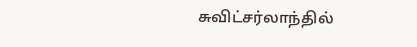சுவிட்சர்லாந்தில்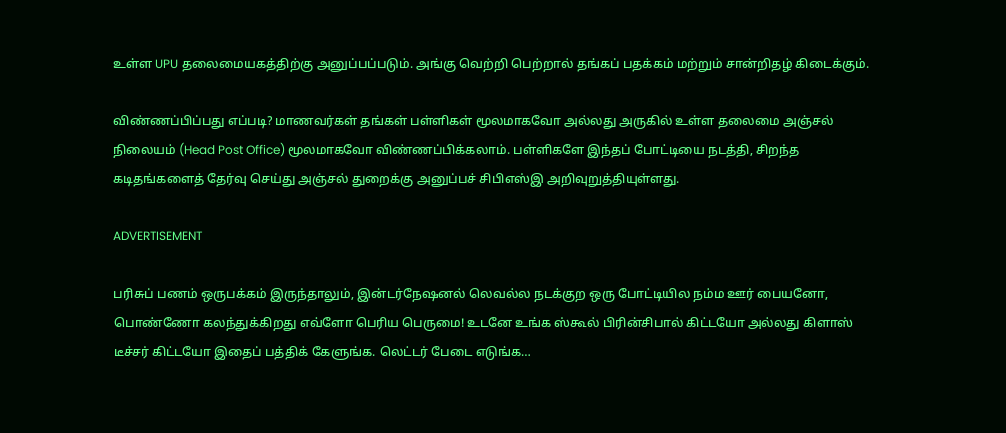உள்ள UPU தலைமையகத்திற்கு அனுப்பப்படும். அங்கு வெற்றி பெற்றால் தங்கப் பதக்கம் மற்றும் சான்றிதழ் கிடைக்கும்.

விண்ணப்பிப்பது எப்படி? மாணவர்கள் தங்கள் பள்ளிகள் மூலமாகவோ அல்லது அருகில் உள்ள தலைமை அஞ்சல் நிலையம் (Head Post Office) மூலமாகவோ விண்ணப்பிக்கலாம். பள்ளிகளே இந்தப் போட்டியை நடத்தி, சிறந்த கடிதங்களைத் தேர்வு செய்து அஞ்சல் துறைக்கு அனுப்பச் சிபிஎஸ்இ அறிவுறுத்தியுள்ளது.

ADVERTISEMENT

பரிசுப் பணம் ஒருபக்கம் இருந்தாலும், இன்டர்நேஷனல் லெவல்ல நடக்குற ஒரு போட்டியில நம்ம ஊர் பையனோ, பொண்ணோ கலந்துக்கிறது எவ்ளோ பெரிய பெருமை! உடனே உங்க ஸ்கூல் பிரின்சிபால் கிட்டயோ அல்லது கிளாஸ் டீச்சர் கிட்டயோ இதைப் பத்திக் கேளுங்க. லெட்டர் பேடை எடுங்க…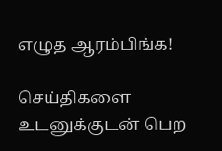எழுத ஆரம்பிங்க!

செய்திகளை உடனுக்குடன் பெற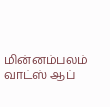மின்னம்பலம் வாட்ஸ் ஆப்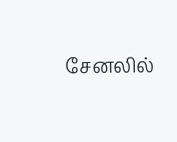சேனலில்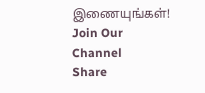இணையுங்கள்!
Join Our Channel
Share